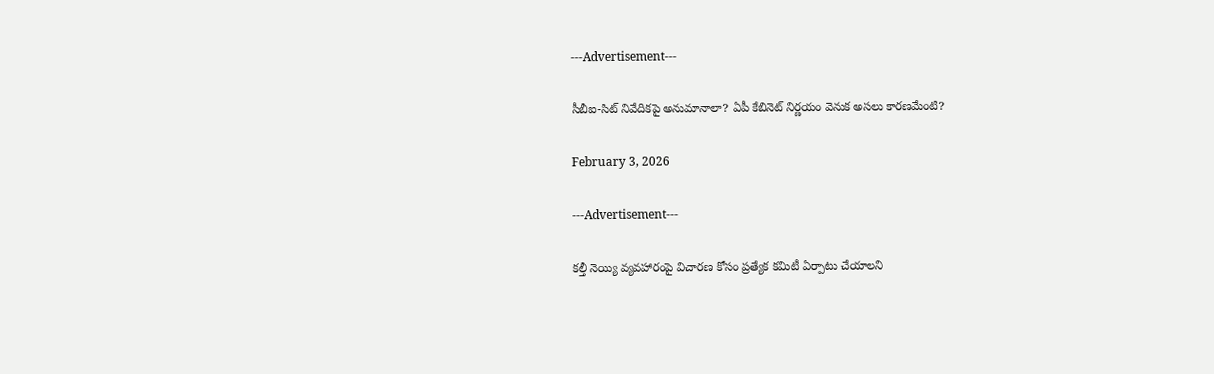---Advertisement---

సీబీఐ-సిట్ నివేదికపై అనుమానాలా? ఏపీ కేబినెట్ నిర్ణయం వెనుక అసలు కారణమేంటి?

February 3, 2026

---Advertisement---

కల్తీ నెయ్యి వ్యవహారంపై విచారణ కోసం ప్రత్యేక కమిటీ ఏర్పాటు చేయాలని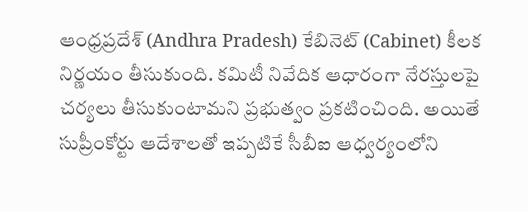ఆంధ్రప్రదేశ్ (Andhra Pradesh) కేబినెట్ (Cabinet) కీలక నిర్ణయం తీసుకుంది. కమిటీ నివేదిక ఆధారంగా నేరస్తులపై చర్యలు తీసుకుంటామని ప్రభుత్వం ప్రకటించింది. అయితే సుప్రీంకోర్టు ఆదేశాలతో ఇప్పటికే సీబీఐ ఆధ్వర్యంలోని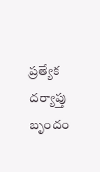ప్రత్యేక దర్యాప్తు బృందం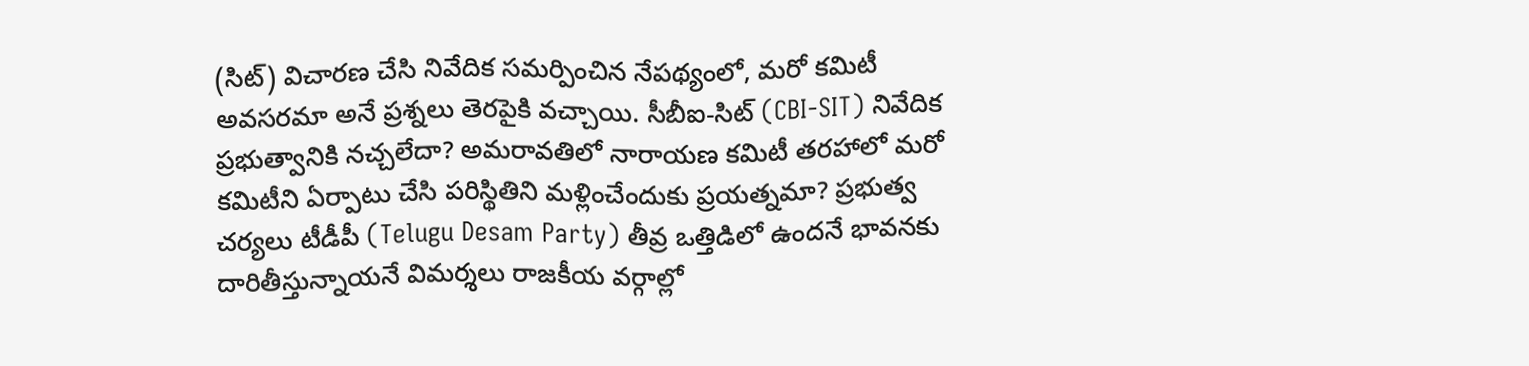(సిట్) విచారణ చేసి నివేదిక సమర్పించిన నేపథ్యంలో, మరో కమిటీ అవసరమా అనే ప్రశ్నలు తెరపైకి వచ్చాయి. సీబీఐ-సిట్ (CBI-SIT) నివేదిక ప్రభుత్వానికి నచ్చలేదా? అమరావతిలో నారాయణ కమిటీ తరహాలో మరో కమిటీని ఏర్పాటు చేసి పరిస్థితిని మళ్లించేందుకు ప్రయత్నమా? ప్రభుత్వ చర్యలు టీడీపీ (Telugu Desam Party) తీవ్ర ఒత్తిడిలో ఉందనే భావనకు దారితీస్తున్నాయనే విమర్శలు రాజకీయ వర్గాల్లో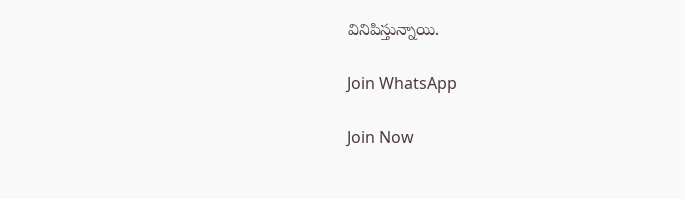వినిపిస్తున్నాయి.

Join WhatsApp

Join Now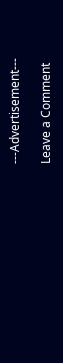---Advertisement---

Leave a Comment